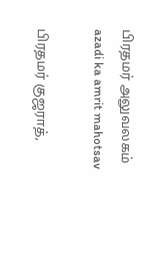பிரதமர் அலுவலகம்
azadi ka amrit mahotsav

பிரதமர் குஜராத்,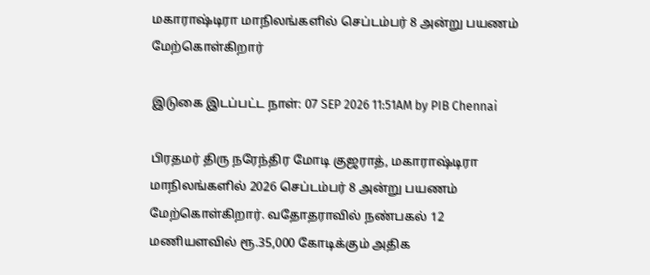மகாராஷ்டிரா மாநிலங்களில் செப்டம்பர் 8 அன்று பயணம் மேற்கொள்கிறார்

இடுகை இடப்பட்ட நாள்: 07 SEP 2026 11:51AM by PIB Chennai

பிரதமர் திரு நரேந்திர மோடி குஜராத், மகாராஷ்டிரா மாநிலங்களில் 2026 செப்டம்பர் 8 அன்று பயணம் மேற்கொள்கிறார். வதோதராவில் நண்பகல் 12 மணியளவில் ரூ.35,000 கோடிக்கும் அதிக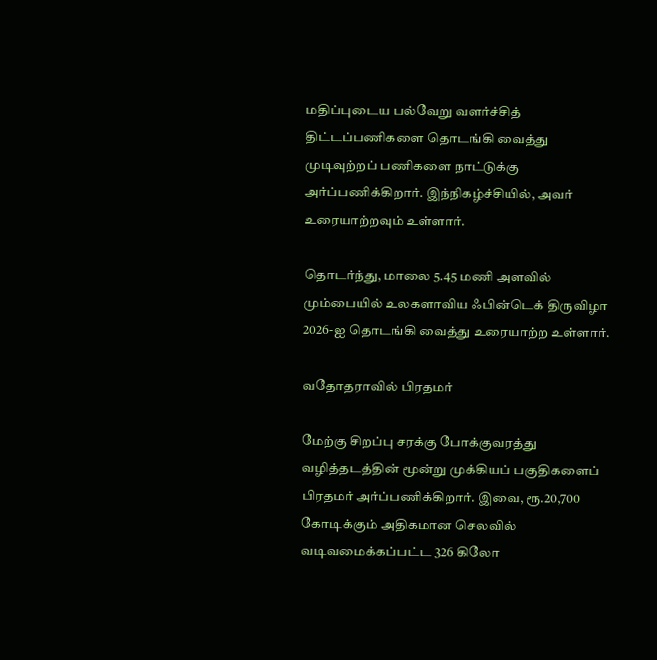மதிப்புடைய பல்வேறு வளர்ச்சித் திட்டப்பணிகளை தொடங்கி வைத்து முடிவுற்றப் பணிகளை நாட்டுக்கு அர்ப்பணிக்கிறார். இந்நிகழ்ச்சியில், அவர் உரையாற்றவும் உள்ளார்.

தொடர்ந்து, மாலை 5.45 மணி அளவில் மும்பையில் உலகளாவிய ஃபின்டெக் திருவிழா 2026-ஐ தொடங்கி வைத்து உரையாற்ற உள்ளார்.

வதோதராவில் பிரதமர்

மேற்கு சிறப்பு சரக்கு போக்குவரத்து வழித்தடத்தின் மூன்று முக்கியப் பகுதிகளைப் பிரதமர் அர்ப்பணிக்கிறார். இவை, ரூ.20,700 கோடிக்கும் அதிகமான செலவில் வடிவமைக்கப்பட்ட 326 கிலோ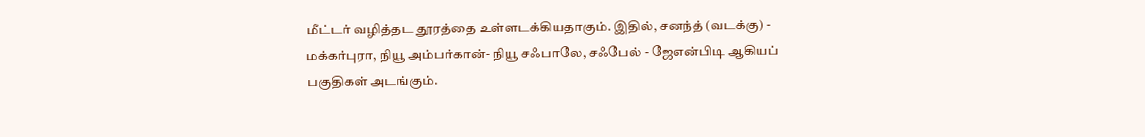மீட்டர் வழித்தட தூரத்தை உள்ளடக்கியதாகும். இதில், சனந்த் (வடக்கு) - மக்கர்புரா, நியூ அம்பர்கான்- நியூ சஃபாலே, சஃபேல் - ஜேஎன்பிடி ஆகியப் பகுதிகள் அடங்கும்.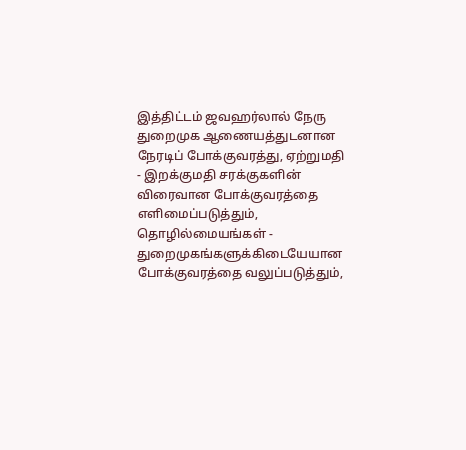இத்திட்டம் ஜவஹர்லால் நேரு துறைமுக ஆணையத்துடனான நேரடிப் போக்குவரத்து, ஏற்றுமதி - இறக்குமதி சரக்குகளின்  விரைவான போக்குவரத்தை எளிமைப்படுத்தும், தொழில்மையங்கள் -  துறைமுகங்களுக்கிடையேயான போக்குவரத்தை வலுப்படுத்தும்,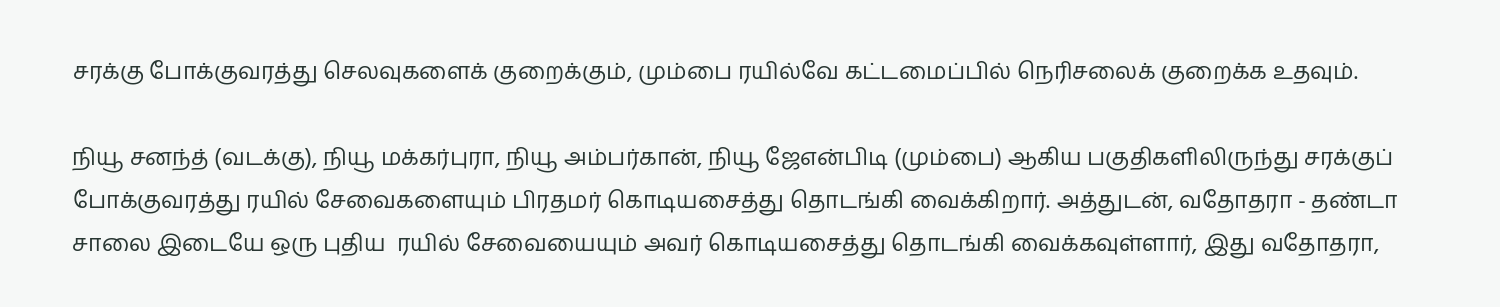சரக்கு போக்குவரத்து செலவுகளைக் குறைக்கும், மும்பை ரயில்வே கட்டமைப்பில் நெரிசலைக் குறைக்க உதவும்.

நியூ சனந்த் (வடக்கு), நியூ மக்கர்புரா, நியூ அம்பர்கான், நியூ ஜேஎன்பிடி (மும்பை) ஆகிய பகுதிகளிலிருந்து சரக்குப் போக்குவரத்து ரயில் சேவைகளையும் பிரதமர் கொடியசைத்து தொடங்கி வைக்கிறார். அத்துடன், வதோதரா - தண்டா சாலை இடையே ஒரு புதிய  ரயில் சேவையையும் அவர் கொடியசைத்து தொடங்கி வைக்கவுள்ளார், இது வதோதரா,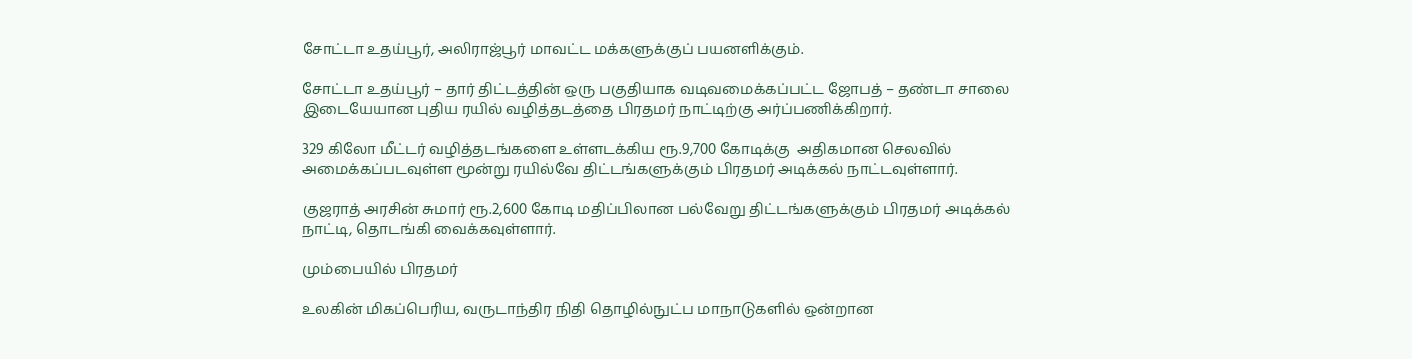சோட்டா உதய்பூர், அலிராஜ்பூர் மாவட்ட மக்களுக்குப் பயனளிக்கும்.

சோட்டா உதய்பூர் – தார் திட்டத்தின் ஒரு பகுதியாக வடிவமைக்கப்பட்ட ஜோபத் – தண்டா சாலை இடையேயான புதிய ரயில் வழித்தடத்தை பிரதமர் நாட்டிற்கு அர்ப்பணிக்கிறார்.

329 கிலோ மீட்டர் வழித்தடங்களை உள்ளடக்கிய ரூ.9,700 கோடிக்கு  அதிகமான செலவில் அமைக்கப்படவுள்ள மூன்று ரயில்வே திட்டங்களுக்கும் பிரதமர் அடிக்கல் நாட்டவுள்ளார்.

குஜராத் அரசின் சுமார் ரூ.2,600 கோடி மதிப்பிலான பல்வேறு திட்டங்களுக்கும் பிரதமர் அடிக்கல் நாட்டி, தொடங்கி வைக்கவுள்ளார்.

மும்பையில் பிரதமர்

உலகின் மிகப்பெரிய, வருடாந்திர நிதி தொழில்நுட்ப மாநாடுகளில் ஒன்றான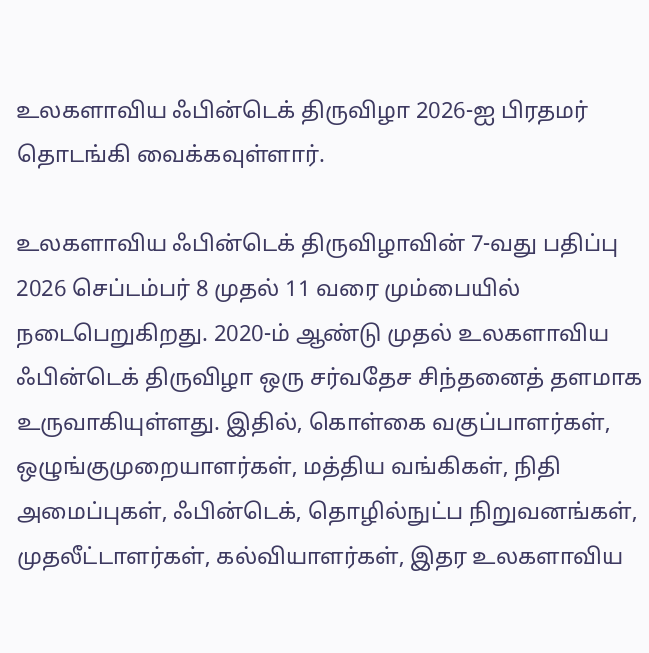உலகளாவிய ஃபின்டெக் திருவிழா 2026-ஐ பிரதமர் தொடங்கி வைக்கவுள்ளார்.

உலகளாவிய ஃபின்டெக் திருவிழாவின் 7-வது பதிப்பு 2026 செப்டம்பர் 8 முதல் 11 வரை மும்பையில் நடைபெறுகிறது. 2020-ம் ஆண்டு முதல் உலகளாவிய ஃபின்டெக் திருவிழா ஒரு சர்வதேச சிந்தனைத் தளமாக உருவாகியுள்ளது. இதில், கொள்கை வகுப்பாளர்கள், ஒழுங்குமுறையாளர்கள், மத்திய வங்கிகள், நிதி அமைப்புகள், ஃபின்டெக், தொழில்நுட்ப நிறுவனங்கள், முதலீட்டாளர்கள், கல்வியாளர்கள், இதர உலகளாவிய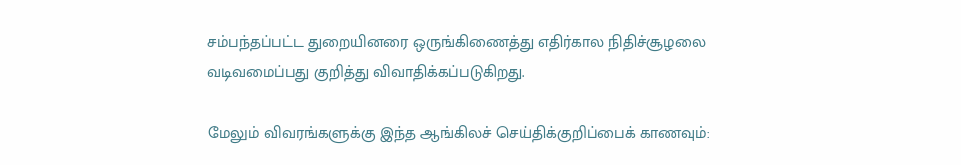சம்பந்தப்பட்ட துறையினரை ஒருங்கிணைத்து எதிர்கால நிதிச்சூழலை வடிவமைப்பது குறித்து விவாதிக்கப்படுகிறது.

மேலும் விவரங்களுக்கு இந்த ஆங்கிலச் செய்திக்குறிப்பைக் காணவும்: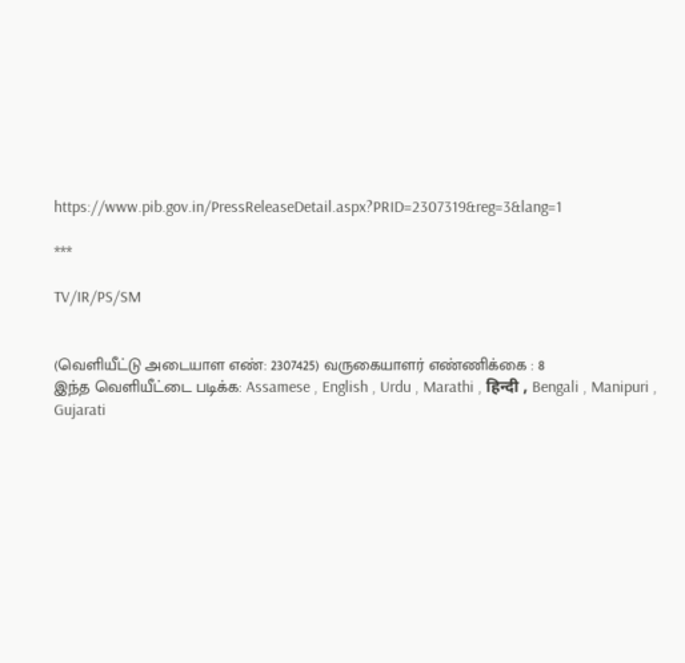https://www.pib.gov.in/PressReleaseDetail.aspx?PRID=2307319&reg=3&lang=1

***

TV/IR/PS/SM


(வெளியீட்டு அடையாள எண்: 2307425) வருகையாளர் எண்ணிக்கை : 8
இந்த வெளியீட்டை படிக்க: Assamese , English , Urdu , Marathi , हिन्दी , Bengali , Manipuri , Gujarati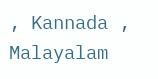, Kannada , Malayalam